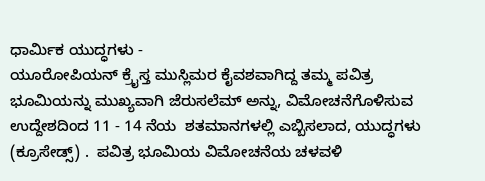ಧಾರ್ಮಿಕ ಯುದ್ಧಗಳು -
ಯೂರೋಪಿಯನ್ ಕ್ರೈಸ್ತ ಮುಸ್ಲಿಮರ ಕೈವಶವಾಗಿದ್ದ ತಮ್ಮ ಪವಿತ್ರ ಭೂಮಿಯನ್ನು ಮುಖ್ಯವಾಗಿ ಜೆರುಸಲೆಮ್ ಅನ್ನು, ವಿಮೋಚನೆಗೊಳಿಸುವ ಉದ್ದೇಶದಿಂದ 11 - 14 ನೆಯ  ಶತಮಾನಗಳಲ್ಲಿ ಎಬ್ಬಿಸಲಾದ, ಯುದ್ಧಗಳು (ಕ್ರೂಸೇಡ್ಸ್) .  ಪವಿತ್ರ ಭೂಮಿಯ ವಿಮೋಚನೆಯ ಚಳವಳಿ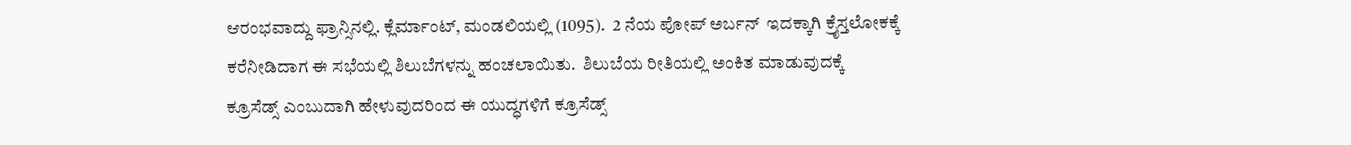ಆರಂಭವಾದ್ದು ಫ್ರಾನ್ಸಿನಲ್ಲಿ. ಕ್ಲೆರ್ಮಾಂಟ್, ಮಂಡಲಿಯಲ್ಲಿ (1095).  2 ನೆಯ ಪೋಪ್ ಅರ್ಬನ್  ಇದಕ್ಕಾಗಿ ಕ್ರೈಸ್ತಲೋಕಕ್ಕೆ ಕರೆನೀಡಿದಾಗ ಈ ಸಭೆಯಲ್ಲಿ ಶಿಲುಬೆಗಳನ್ನು ಹಂಚಲಾಯಿತು.  ಶಿಲುಬೆಯ ರೀತಿಯಲ್ಲಿ ಅಂಕಿತ ಮಾಡುವುದಕ್ಕೆ ಕ್ರೂಸೆಡ್ಸ್ ಎಂಬುದಾಗಿ ಹೇಳುವುದರಿಂದ ಈ ಯುದ್ಧಗಳಿಗೆ ಕ್ರೂಸೆಡ್ಸ್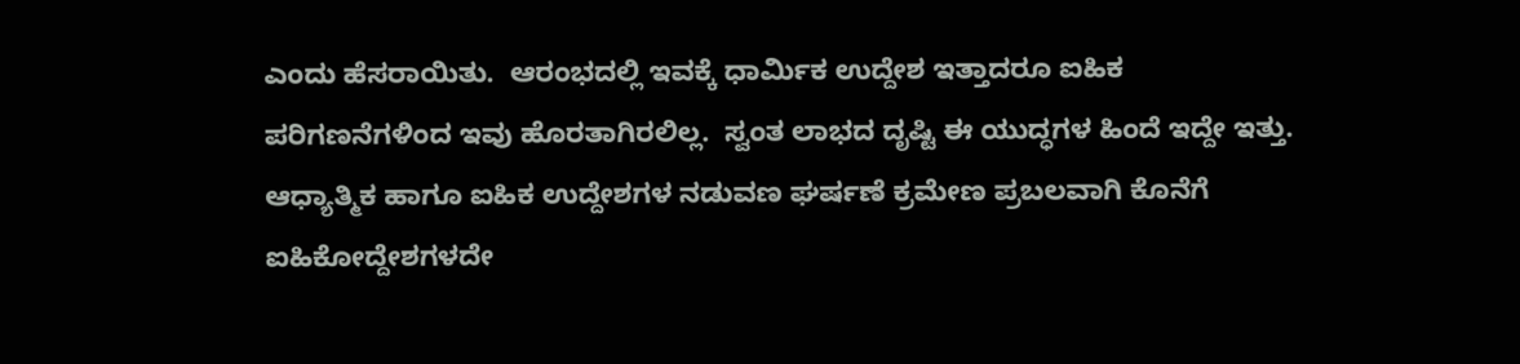ಎಂದು ಹೆಸರಾಯಿತು.  ಆರಂಭದಲ್ಲಿ ಇವಕ್ಕೆ ಧಾರ್ಮಿಕ ಉದ್ದೇಶ ಇತ್ತಾದರೂ ಐಹಿಕ ಪರಿಗಣನೆಗಳಿಂದ ಇವು ಹೊರತಾಗಿರಲಿಲ್ಲ.  ಸ್ವಂತ ಲಾಭದ ದೃಷ್ಟಿ ಈ ಯುದ್ಧಗಳ ಹಿಂದೆ ಇದ್ದೇ ಇತ್ತು.  ಆಧ್ಯಾತ್ಮಿಕ ಹಾಗೂ ಐಹಿಕ ಉದ್ದೇಶಗಳ ನಡುವಣ ಘರ್ಷಣೆ ಕ್ರಮೇಣ ಪ್ರಬಲವಾಗಿ ಕೊನೆಗೆ ಐಹಿಕೋದ್ದೇಶಗಳದೇ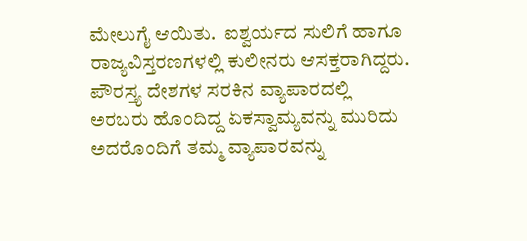ಮೇಲುಗೈ ಆಯಿತು.  ಐಶ್ವರ್ಯದ ಸುಲಿಗೆ ಹಾಗೂ ರಾಜ್ಯವಿಸ್ತರಣಗಳಲ್ಲಿ ಕುಲೀನರು ಆಸಕ್ತರಾಗಿದ್ದರು.  ಪೌರಸ್ತ್ಯ ದೇಶಗಳ ಸರಕಿನ ವ್ಯಾಪಾರದಲ್ಲಿ ಅರಬರು ಹೊಂದಿದ್ದ ಏಕಸ್ವಾಮ್ಯವನ್ನು ಮುರಿದು ಅದರೊಂದಿಗೆ ತಮ್ಮ ವ್ಯಾಪಾರವನ್ನು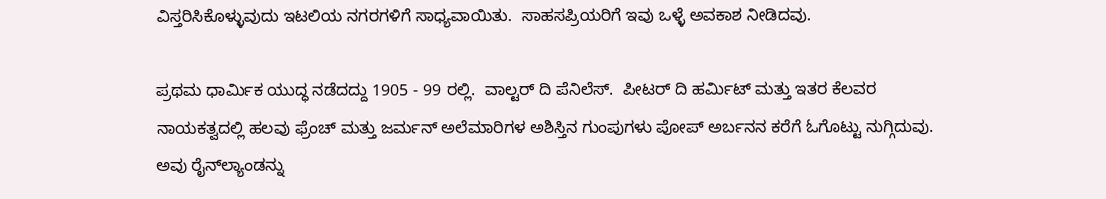ವಿಸ್ತರಿಸಿಕೊಳ್ಳುವುದು ಇಟಲಿಯ ನಗರಗಳಿಗೆ ಸಾಧ್ಯವಾಯಿತು.  ಸಾಹಸಪ್ರಿಯರಿಗೆ ಇವು ಒಳ್ಳೆ ಅವಕಾಶ ನೀಡಿದವು.

ಪ್ರಥಮ ಧಾರ್ಮಿಕ ಯುದ್ಧ ನಡೆದದ್ದು 1905 - 99 ರಲ್ಲಿ.  ವಾಲ್ಟರ್ ದಿ ಪೆನಿಲೆಸ್.  ಪೀಟರ್ ದಿ ಹರ್ಮಿಟ್ ಮತ್ತು ಇತರ ಕೆಲವರ ನಾಯಕತ್ವದಲ್ಲಿ ಹಲವು ಫ್ರೆಂಚ್ ಮತ್ತು ಜರ್ಮನ್ ಅಲೆಮಾರಿಗಳ ಅಶಿಸ್ತಿನ ಗುಂಪುಗಳು ಪೋಪ್ ಅರ್ಬನನ ಕರೆಗೆ ಓಗೊಟ್ಟು ನುಗ್ಗಿದುವು.  ಅವು ರೈನ್‍ಲ್ಯಾಂಡನ್ನು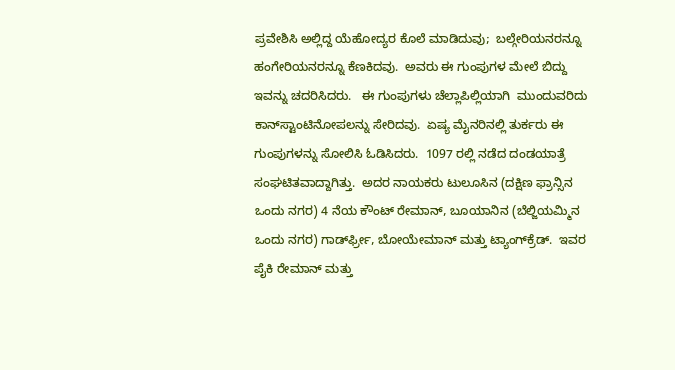ಪ್ರವೇಶಿಸಿ ಅಲ್ಲಿದ್ದ ಯೆಹೋದ್ಯರ ಕೊಲೆ ಮಾಡಿದುವು;  ಬಲ್ಗೇರಿಯನರನ್ನೂ ಹಂಗೇರಿಯನರನ್ನೂ ಕೆಣಕಿದವು.  ಅವರು ಈ ಗುಂಪುಗಳ ಮೇಲೆ ಬಿದ್ದು ಇವನ್ನು ಚದರಿಸಿದರು.   ಈ ಗುಂಪುಗಳು ಚೆಲ್ಲಾಪಿಲ್ಲಿಯಾಗಿ  ಮುಂದುವರಿದು ಕಾನ್‍ಸ್ಟಾಂಟಿನೋಪಲನ್ನು ಸೇರಿದವು.  ಏಷ್ಯ ಮೈನರಿನಲ್ಲಿ ತುರ್ಕರು ಈ ಗುಂಪುಗಳನ್ನು ಸೋಲಿಸಿ ಓಡಿಸಿದರು.  1097 ರಲ್ಲಿ ನಡೆದ ದಂಡಯಾತ್ರೆ ಸಂಘಟಿತವಾದ್ದಾಗಿತ್ತು.  ಅದರ ನಾಯಕರು ಟುಲೂಸಿನ (ದಕ್ಷಿಣ ಫ್ರಾನ್ಸಿನ  ಒಂದು ನಗರ) 4 ನೆಯ ಕೌಂಟ್ ರೇಮಾನ್, ಬೂಯಾನಿನ (ಬೆಲ್ಜಿಯಮ್ಮಿನ ಒಂದು ನಗರ) ಗಾರ್ಡ್‍ಫ್ರೀ, ಬೋಯೇಮಾನ್ ಮತ್ತು ಟ್ಯಾಂಗ್‍ಕ್ರೆಡ್.  ಇವರ ಪೈಕಿ ರೇಮಾನ್ ಮತ್ತು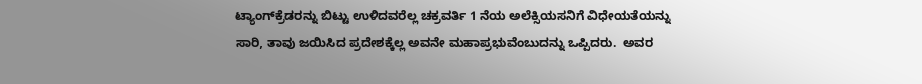ಟ್ಯಾಂಗ್‍ಕ್ರೆಡರನ್ನು ಬಿಟ್ಟು ಉಳಿದವರೆಲ್ಲ ಚಕ್ರವರ್ತಿ 1 ನೆಯ ಅಲೆಕ್ಸಿಯಸನಿಗೆ ವಿಧೇಯತೆಯನ್ನು ಸಾರಿ, ತಾವು ಜಯಿಸಿದ ಪ್ರದೇಶಕ್ಕೆಲ್ಲ ಅವನೇ ಮಹಾಪ್ರಭುವೆಂಬುದನ್ನು ಒಪ್ಪಿದರು.  ಅವರ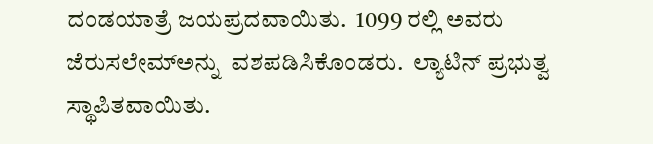ದಂಡಯಾತ್ರೆ ಜಯಪ್ರದವಾಯಿತು.  1099 ರಲ್ಲಿ ಅವರು ಜೆರುಸಲೇಮ್‍ಅನ್ನು  ವಶಪಡಿಸಿಕೊಂಡರು.  ಲ್ಯಾಟಿನ್ ಪ್ರಭುತ್ವ ಸ್ಥಾಪಿತವಾಯಿತು.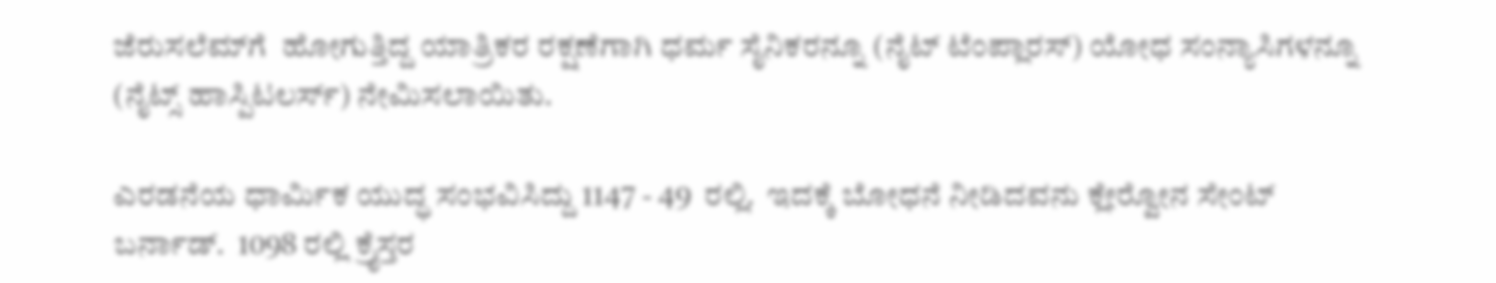ಜೆರುಸಲೆಮ್‍ಗೆ  ಹೋಗುತ್ತಿದ್ದ ಯಾತ್ರಿಕರ ರಕ್ಷಣೆಗಾಗಿ ಧರ್ಮ ಸೈನಿಕರನ್ನೂ (ನೈಟ್ ಟೆಂಪ್ಲಾರಸ್) ಯೋಧ ಸಂನ್ಯಾಸಿಗಳನ್ನೂ (ನೈಟ್ಸ್ ಹಾಸ್ಪಿಟಲರ್ಸ್) ನೇಮಿಸಲಾಯಿತು.

ಎರಡನೆಯ ಧಾರ್ಮಿಕ ಯುದ್ಧ ಸಂಭವಿಸಿದ್ದು 1147 - 49  ರಲ್ಲಿ.  ಇದಕ್ಕೆ ಬೋಧನೆ ನೀಡಿದವನು ಕ್ಲೇರ್‍ವೋನ ಸೇಂಟ್ ಬರ್ನಾಡ್.  1098 ರಲ್ಲಿ ಕ್ರೈಸ್ತರ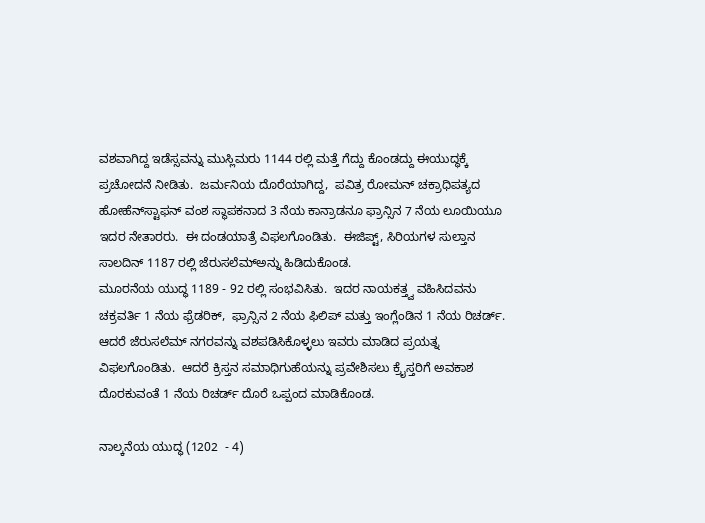ವಶವಾಗಿದ್ದ ಇಡೆಸ್ಸವನ್ನು ಮುಸ್ಲಿಮರು 1144 ರಲ್ಲಿ ಮತ್ತೆ ಗೆದ್ದು ಕೊಂಡದ್ದು ಈಯುದ್ಧಕ್ಕೆ ಪ್ರಚೋದನೆ ನೀಡಿತು.  ಜರ್ಮನಿಯ ದೊರೆಯಾಗಿದ್ದ,  ಪವಿತ್ರ ರೋಮನ್ ಚಕ್ರಾಧಿಪತ್ಯದ ಹೋಹೆನ್‍ಸ್ಟಾಫನ್ ವಂಶ ಸ್ಥಾಪಕನಾದ 3 ನೆಯ ಕಾನ್ರಾಡನೂ ಫ್ರಾನ್ಸಿನ 7 ನೆಯ ಲೂಯಿಯೂ ಇದರ ನೇತಾರರು.  ಈ ದಂಡಯಾತ್ರೆ ವಿಫಲಗೊಂಡಿತು.  ಈಜಿಪ್ಟ್, ಸಿರಿಯಗಳ ಸುಲ್ತಾನ ಸಾಲದಿನ್ 1187 ರಲ್ಲಿ ಜೆರುಸಲೆಮ್‍ಅನ್ನು ಹಿಡಿದುಕೊಂಡ.
ಮೂರನೆಯ ಯುದ್ಧ 1189 - 92 ರಲ್ಲಿ ಸಂಭವಿಸಿತು.  ಇದರ ನಾಯಕತ್ತ್ವ ವಹಿಸಿದವನು ಚಕ್ರವರ್ತಿ 1 ನೆಯ ಫ್ರೆಡರಿಕ್,  ಫ್ರಾನ್ಸಿನ 2 ನೆಯ ಫಿಲಿಪ್ ಮತ್ತು ಇಂಗ್ಲೆಂಡಿನ 1 ನೆಯ ರಿಚರ್ಡ್.  ಆದರೆ ಜೆರುಸಲೆಮ್ ನಗರವನ್ನು ವಶಪಡಿಸಿಕೊಳ್ಳಲು ಇವರು ಮಾಡಿದ ಪ್ರಯತ್ನ ವಿಫಲಗೊಂಡಿತು.  ಆದರೆ ಕ್ರಿಸ್ತನ ಸಮಾಧಿಗುಹೆಯನ್ನು ಪ್ರವೇಶಿಸಲು ಕ್ರೈಸ್ತರಿಗೆ ಅವಕಾಶ ದೊರಕುವಂತೆ 1 ನೆಯ ರಿಚರ್ಡ್ ದೊರೆ ಒಪ್ಪಂದ ಮಾಡಿಕೊಂಡ.

ನಾಲ್ಕನೆಯ ಯುದ್ಧ (1202  - 4)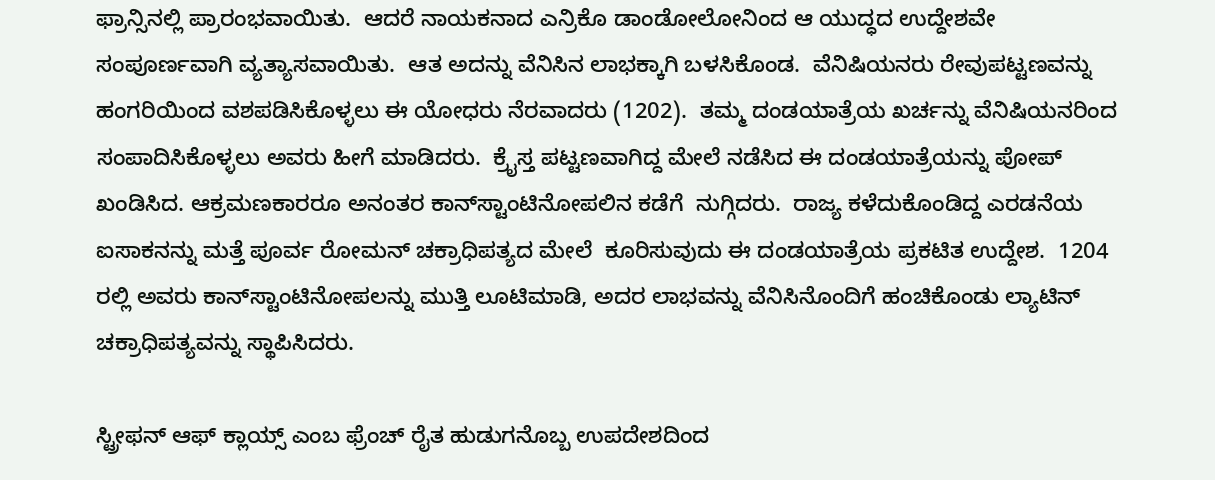ಫ್ರಾನ್ಸಿನಲ್ಲಿ ಪ್ರಾರಂಭವಾಯಿತು.  ಆದರೆ ನಾಯಕನಾದ ಎನ್ರಿಕೊ ಡಾಂಡೋಲೋನಿಂದ ಆ ಯುದ್ಧದ ಉದ್ದೇಶವೇ ಸಂಪೂರ್ಣವಾಗಿ ವ್ಯತ್ಯಾಸವಾಯಿತು.  ಆತ ಅದನ್ನು ವೆನಿಸಿನ ಲಾಭಕ್ಕಾಗಿ ಬಳಸಿಕೊಂಡ.  ವೆನಿಷಿಯನರು ರೇವುಪಟ್ಟಣವನ್ನು ಹಂಗರಿಯಿಂದ ವಶಪಡಿಸಿಕೊಳ್ಳಲು ಈ ಯೋಧರು ನೆರವಾದರು (1202).  ತಮ್ಮ ದಂಡಯಾತ್ರೆಯ ಖರ್ಚನ್ನು ವೆನಿಷಿಯನರಿಂದ  ಸಂಪಾದಿಸಿಕೊಳ್ಳಲು ಅವರು ಹೀಗೆ ಮಾಡಿದರು.  ಕ್ರೈಸ್ತ ಪಟ್ಟಣವಾಗಿದ್ದ ಮೇಲೆ ನಡೆಸಿದ ಈ ದಂಡಯಾತ್ರೆಯನ್ನು ಪೋಪ್ ಖಂಡಿಸಿದ. ಆಕ್ರಮಣಕಾರರೂ ಅನಂತರ ಕಾನ್‍ಸ್ಟಾಂಟಿನೋಪಲಿನ ಕಡೆಗೆ  ನುಗ್ಗಿದರು.  ರಾಜ್ಯ ಕಳೆದುಕೊಂಡಿದ್ದ ಎರಡನೆಯ ಐಸಾಕನನ್ನು ಮತ್ತೆ ಪೂರ್ವ ರೋಮನ್ ಚಕ್ರಾಧಿಪತ್ಯದ ಮೇಲೆ  ಕೂರಿಸುವುದು ಈ ದಂಡಯಾತ್ರೆಯ ಪ್ರಕಟಿತ ಉದ್ದೇಶ.  1204 ರಲ್ಲಿ ಅವರು ಕಾನ್‍ಸ್ಟಾಂಟಿನೋಪಲನ್ನು ಮುತ್ತಿ ಲೂಟಿಮಾಡಿ, ಅದರ ಲಾಭವನ್ನು ವೆನಿಸಿನೊಂದಿಗೆ ಹಂಚಿಕೊಂಡು ಲ್ಯಾಟಿನ್ ಚಕ್ರಾಧಿಪತ್ಯವನ್ನು ಸ್ಥಾಪಿಸಿದರು.

ಸ್ಟ್ರೀಫನ್ ಆಫ್ ಕ್ಲಾಯ್ಸ್ ಎಂಬ ಫ್ರೆಂಚ್ ರೈತ ಹುಡುಗನೊಬ್ಬ ಉಪದೇಶದಿಂದ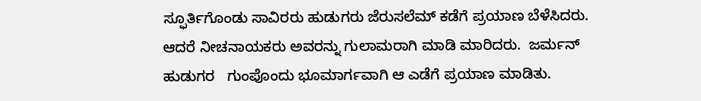ಸ್ಫೂರ್ತಿಗೊಂಡು ಸಾವಿರರು ಹುಡುಗರು ಜೆರುಸಲೆಮ್ ಕಡೆಗೆ ಪ್ರಯಾಣ ಬೆಳೆಸಿದರು.  ಆದರೆ ನೀಚನಾಯಕರು ಅವರನ್ನು ಗುಲಾಮರಾಗಿ ಮಾಡಿ ಮಾರಿದರು.  ಜರ್ಮನ್ ಹುಡುಗರ   ಗುಂಪೊಂದು ಭೂಮಾರ್ಗವಾಗಿ ಆ ಎಡೆಗೆ ಪ್ರಯಾಣ ಮಾಡಿತು.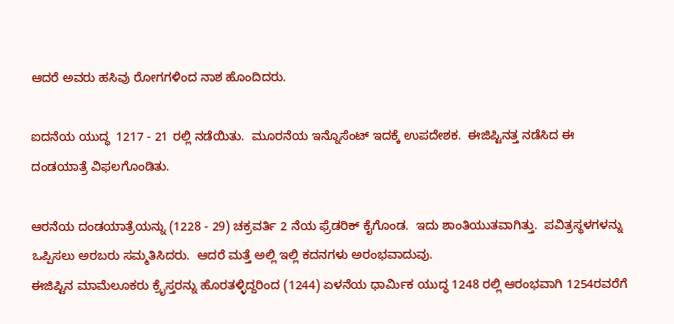ಆದರೆ ಅವರು ಹಸಿವು ರೋಗಗಳಿಂದ ನಾಶ ಹೊಂದಿದರು.

ಐದನೆಯ ಯುದ್ಧ  1217 - 21 ರಲ್ಲಿ ನಡೆಯಿತು.  ಮೂರನೆಯ ಇನ್ನೊಸೆಂಟ್ ಇದಕ್ಕೆ ಉಪದೇಶಕ.  ಈಜಿಪ್ಟಿನತ್ತ ನಡೆಸಿದ ಈ ದಂಡಯಾತ್ರೆ ವಿಫಲಗೊಂಡಿತು.

ಆರನೆಯ ದಂಡಯಾತ್ರೆಯನ್ನು (1228 - 29) ಚಕ್ರವರ್ತಿ 2 ನೆಯ ಫ್ರೆಡರಿಕ್ ಕೈಗೊಂಡ.  ಇದು ಶಾಂತಿಯುತವಾಗಿತ್ತು.  ಪವಿತ್ರಸ್ಥಳಗಳನ್ನು ಒಪ್ಪಿಸಲು ಅರಬರು ಸಮ್ಮತಿಸಿದರು.  ಆದರೆ ಮತ್ತೆ ಅಲ್ಲಿ ಇಲ್ಲಿ ಕದನಗಳು ಅರಂಭವಾದುವು.
ಈಜಿಪ್ಟಿನ ಮಾಮೆಲೂಕರು ಕ್ರೈಸ್ತರನ್ನು ಹೊರತಳ್ಳಿದ್ದರಿಂದ (1244) ಏಳನೆಯ ಧಾರ್ಮಿಕ ಯುದ್ಧ 1248 ರಲ್ಲಿ ಆರಂಭವಾಗಿ 1254ರವರೆಗೆ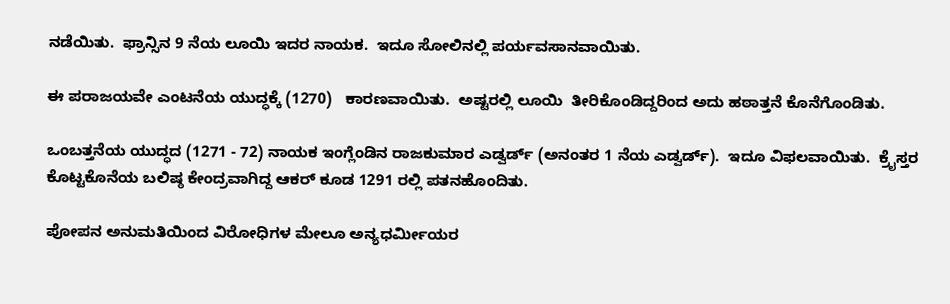ನಡೆಯಿತು.  ಫ್ರಾನ್ಸಿನ 9 ನೆಯ ಲೂಯಿ ಇದರ ನಾಯಕ.  ಇದೂ ಸೋಲಿನಲ್ಲಿ ಪರ್ಯವಸಾನವಾಯಿತು.

ಈ ಪರಾಜಯವೇ ಎಂಟನೆಯ ಯುದ್ಧಕ್ಕೆ (1270)   ಕಾರಣವಾಯಿತು.  ಅಷ್ಟರಲ್ಲಿ ಲೂಯಿ  ತೀರಿಕೊಂಡಿದ್ದರಿಂದ ಅದು ಹಠಾತ್ತನೆ ಕೊನೆಗೊಂಡಿತು.

ಒಂಬತ್ತನೆಯ ಯುದ್ಧದ (1271 - 72) ನಾಯಕ ಇಂಗ್ಲೆಂಡಿನ ರಾಜಕುಮಾರ ಎಡ್ವರ್ಡ್ (ಅನಂತರ 1 ನೆಯ ಎಡ್ವರ್ಡ್).  ಇದೂ ವಿಫಲವಾಯಿತು.  ಕ್ರೈಸ್ತರ ಕೊಟ್ಟಕೊನೆಯ ಬಲಿಷ್ಠ ಕೇಂದ್ರವಾಗಿದ್ದ ಆಕರ್ ಕೂಡ 1291 ರಲ್ಲಿ ಪತನಹೊಂದಿತು.

ಪೋಪನ ಅನುಮತಿಯಿಂದ ವಿರೋಧಿಗಳ ಮೇಲೂ ಅನ್ಯಧರ್ಮೀಯರ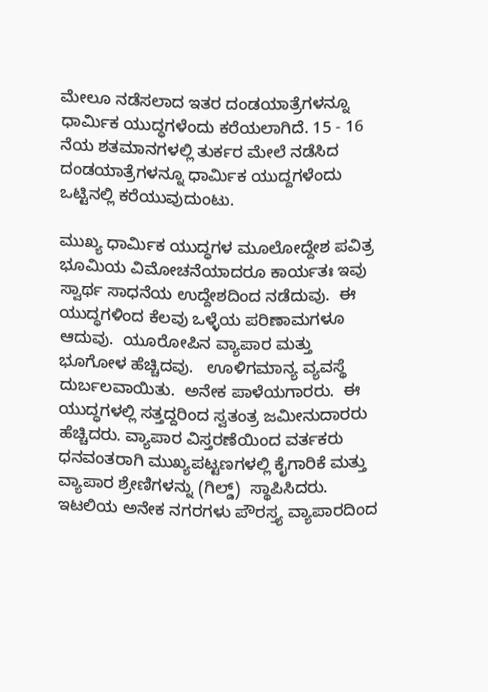ಮೇಲೂ ನಡೆಸಲಾದ ಇತರ ದಂಡಯಾತ್ರೆಗಳನ್ನೂ ಧಾರ್ಮಿಕ ಯುದ್ಧಗಳೆಂದು ಕರೆಯಲಾಗಿದೆ. 15 - 16 ನೆಯ ಶತಮಾನಗಳಲ್ಲಿ ತುರ್ಕರ ಮೇಲೆ ನಡೆಸಿದ ದಂಡಯಾತ್ರೆಗಳನ್ನೂ ಧಾರ್ಮಿಕ ಯುದ್ದಗಳೆಂದು ಒಟ್ಟಿನಲ್ಲಿ ಕರೆಯುವುದುಂಟು.

ಮುಖ್ಯ ಧಾರ್ಮಿಕ ಯುದ್ಧಗಳ ಮೂಲೋದ್ದೇಶ ಪವಿತ್ರ ಭೂಮಿಯ ವಿಮೋಚನೆಯಾದರೂ ಕಾರ್ಯತಃ ಇವು ಸ್ವಾರ್ಥ ಸಾಧನೆಯ ಉದ್ದೇಶದಿಂದ ನಡೆದುವು.  ಈ ಯುದ್ಧಗಳಿಂದ ಕೆಲವು ಒಳ್ಳೆಯ ಪರಿಣಾಮಗಳೂ ಆದುವು.  ಯೂರೋಪಿನ ವ್ಯಾಪಾರ ಮತ್ತು ಭೂಗೋಳ ಹೆಚ್ಚಿದವು.   ಊಳಿಗಮಾನ್ಯ ವ್ಯವಸ್ಥೆ ದುರ್ಬಲವಾಯಿತು.  ಅನೇಕ ಪಾಳೆಯಗಾರರು.  ಈ ಯುದ್ಧಗಳಲ್ಲಿ ಸತ್ತದ್ದರಿಂದ ಸ್ವತಂತ್ರ ಜಮೀನುದಾರರು ಹೆಚ್ಚಿದರು. ವ್ಯಾಪಾರ ವಿಸ್ತರಣೆಯಿಂದ ವರ್ತಕರು ಧನವಂತರಾಗಿ ಮುಖ್ಯಪಟ್ಟಣಗಳಲ್ಲಿ ಕೈಗಾರಿಕೆ ಮತ್ತು ವ್ಯಾಪಾರ ಶ್ರೇಣಿಗಳನ್ನು (ಗಿಲ್ಡ್)  ಸ್ಥಾಪಿಸಿದರು.  ಇಟಲಿಯ ಅನೇಕ ನಗರಗಳು ಪೌರಸ್ತ್ಯ ವ್ಯಾಪಾರದಿಂದ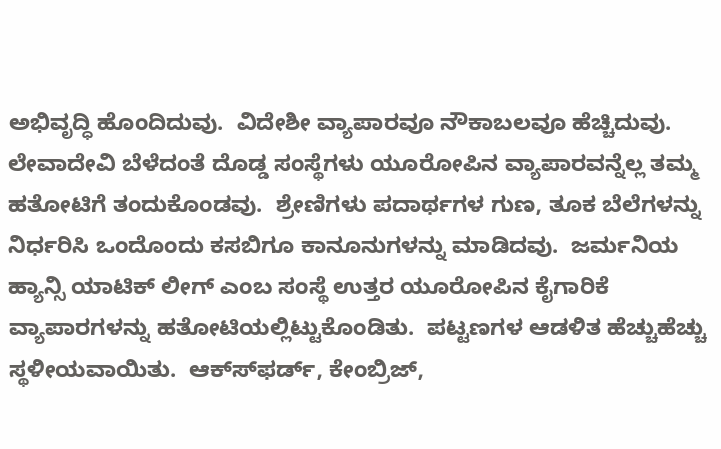ಅಭಿವೃದ್ಧಿ ಹೊಂದಿದುವು.  ವಿದೇಶೀ ವ್ಯಾಪಾರವೂ ನೌಕಾಬಲವೂ ಹೆಚ್ಚಿದುವು.  ಲೇವಾದೇವಿ ಬೆಳೆದಂತೆ ದೊಡ್ಡ ಸಂಸ್ಥೆಗಳು ಯೂರೋಪಿನ ವ್ಯಾಪಾರವನ್ನೆಲ್ಲ ತಮ್ಮ  ಹತೋಟಿಗೆ ತಂದುಕೊಂಡವು.  ಶ್ರೇಣಿಗಳು ಪದಾರ್ಥಗಳ ಗುಣ, ತೂಕ ಬೆಲೆಗಳನ್ನು ನಿರ್ಧರಿಸಿ ಒಂದೊಂದು ಕಸಬಿಗೂ ಕಾನೂನುಗಳನ್ನು ಮಾಡಿದವು.  ಜರ್ಮನಿಯ ಹ್ಯಾನ್ಸಿ ಯಾಟಿಕ್ ಲೀಗ್ ಎಂಬ ಸಂಸ್ಥೆ ಉತ್ತರ ಯೂರೋಪಿನ ಕೈಗಾರಿಕೆ ವ್ಯಾಪಾರಗಳನ್ನು ಹತೋಟಿಯಲ್ಲಿಟ್ಟುಕೊಂಡಿತು.  ಪಟ್ಟಣಗಳ ಆಡಳಿತ ಹೆಚ್ಚುಹೆಚ್ಚು ಸ್ಥಳೀಯವಾಯಿತು.  ಆಕ್ಸ್‍ಫರ್ಡ್, ಕೇಂಬ್ರಿಜ್,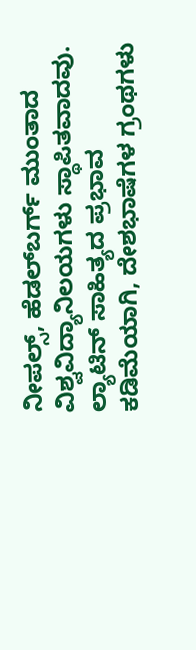ನೀಪಲ್ಸ್, ಹೆಡಲ್‍ಬರ್ಗ್ ಮುಂತಾದ ವಿಶ್ವವಿದ್ಯಾನಿಲಯಗಳು ಸ್ಥಾಪಿತವಾದವು.  ಲ್ಯಾಟಿನ್ ಸಾಹಿತ್ಯದ ಪ್ರಭಾವ ಕಡಿಮೆಯಾಗಿ, ದೇಶಭಾಷೆಗಳ ಗ್ರಂಥಗಳು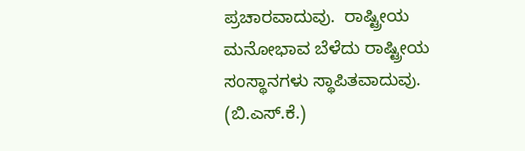ಪ್ರಚಾರವಾದುವು.  ರಾಷ್ಟ್ರೀಯ ಮನೋಭಾವ ಬೆಳೆದು ರಾಷ್ಟ್ರೀಯ ಸಂಸ್ಥಾನಗಳು ಸ್ಥಾಪಿತವಾದುವು.
(ಬಿ.ಎಸ್.ಕೆ.)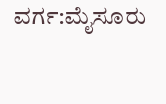ವರ್ಗ:ಮೈಸೂರು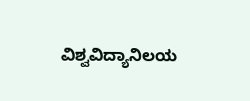ವಿಶ್ವವಿದ್ಯಾನಿಲಯ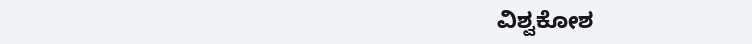ವಿಶ್ವಕೋಶ